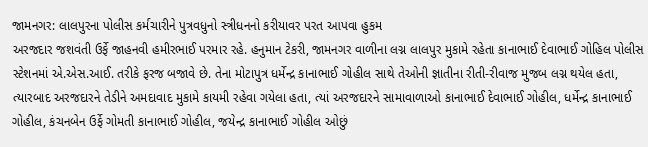જામનગર: લાલપુરના પોલીસ કર્મચારીને પુત્રવધુનો સ્ત્રીધનનો કરીયાવર પરત આપવા હુકમ
અરજદાર જશવંતી ઉર્ફે જાહનવી હમીરભાઈ પરમાર રહે. હનુમાન ટેકરી, જામનગર વાળીના લગ્ન લાલપુર મુકામે રહેતા કાનાભાઈ દેવાભાઈ ગોહિલ પોલીસ સ્ટેશનમાં એ.એસ.આઈ. તરીકે ફરજ બજાવે છે. તેના મોટાપુત્ર ધર્મેન્દ્ર કાનાભાઈ ગોહીલ સાથે તેઓની જ્ઞાતીના રીતી-રીવાજ મુજબ લગ્ન થયેલ હતા, ત્યારબાદ અરજદારને તેડીને અમદાવાદ મુકામે કાયમી રહેવા ગયેલા હતા, ત્યાં અરજદારને સામાવાળાઓ કાનાભાઈ દેવાભાઈ ગોહીલ, ધર્મેન્દ્ર કાનાભાઈ ગોહીલ, કંચનબેન ઉર્ફે ગોમતી કાનાભાઈ ગોહીલ, જયેન્દ્ર કાનાભાઈ ગોહીલ ઓછું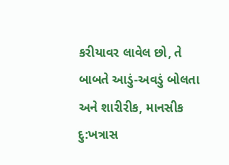કરીયાવર લાવેલ છો, તે બાબતે આડું-અવડું બોલતા અને શારીરીક, માનસીક દુ:ખત્રાસ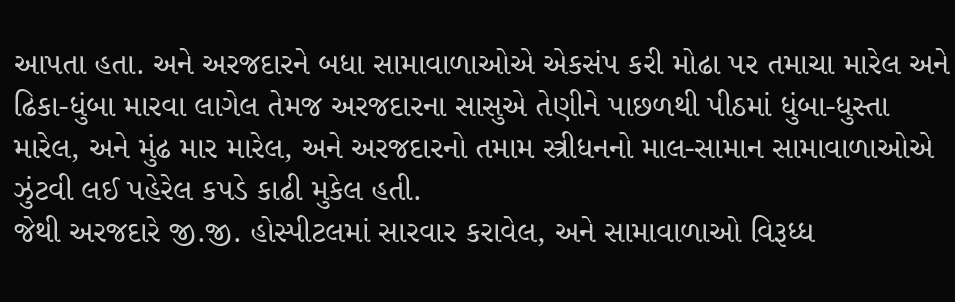આપતા હતા. અને અરજદારને બધા સામાવાળાઓએ એકસંપ કરી મોઢા પર તમાચા મારેલ અને ઢિકા-ધુંબા મારવા લાગેલ તેમજ અરજદારના સાસુએ તેણીને પાછળથી પીઠમાં ધુંબા-ધુસ્તા મારેલ, અને મુંઢ માર મારેલ, અને અરજદારનો તમામ સ્ત્રીધનનો માલ-સામાન સામાવાળાઓએ ઝુંટવી લઈ પહેરેલ કપડે કાઢી મુકેલ હતી.
જેથી અરજદારે જી.જી. હોસ્પીટલમાં સારવાર કરાવેલ, અને સામાવાળાઓ વિરૂધ્ધ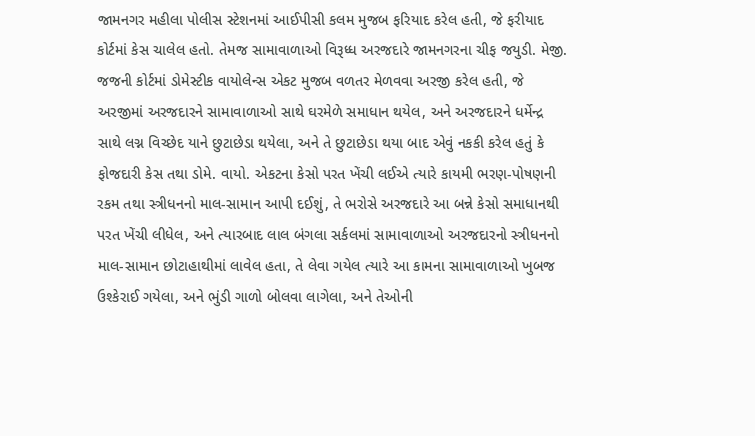જામનગર મહીલા પોલીસ સ્ટેશનમાં આઈપીસી કલમ મુજબ ફરિયાદ કરેલ હતી, જે ફરીયાદ કોર્ટમાં કેસ ચાલેલ હતો. તેમજ સામાવાળાઓ વિરૂધ્ધ અરજદારે જામનગરના ચીફ જયુડી. મેજી. જજની કોર્ટમાં ડોમેસ્ટીક વાયોલેન્સ એકટ મુજબ વળતર મેળવવા અરજી કરેલ હતી, જે અરજીમાં અરજદારને સામાવાળાઓ સાથે ઘરમેળે સમાધાન થયેલ, અને અરજદારને ધર્મેન્દ્ર સાથે લગ્ન વિચ્છેદ યાને છુટાછેડા થયેલા, અને તે છુટાછેડા થયા બાદ એવું નકકી કરેલ હતું કે ફોજદારી કેસ તથા ડોમે. વાયો. એકટના કેસો પરત ખેંચી લઈએ ત્યારે કાયમી ભરણ-પોષણની રકમ તથા સ્ત્રીધનનો માલ-સામાન આપી દઈશું, તે ભરોસે અરજદારે આ બન્ને કેસો સમાધાનથી પરત ખેંચી લીધેલ, અને ત્યારબાદ લાલ બંગલા સર્કલમાં સામાવાળાઓ અરજદારનો સ્ત્રીધનનો માલ-સામાન છોટાહાથીમાં લાવેલ હતા, તે લેવા ગયેલ ત્યારે આ કામના સામાવાળાઓ ખુબજ ઉશ્કેરાઈ ગયેલા, અને ભુંડી ગાળો બોલવા લાગેલા, અને તેઓની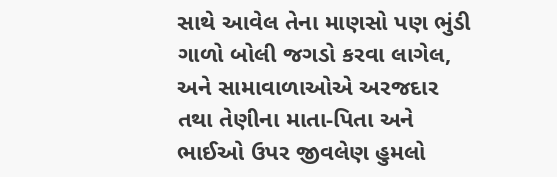સાથે આવેલ તેના માણસો પણ ભુંડી ગાળો બોલી જગડો કરવા લાગેલ, અને સામાવાળાઓએ અરજદાર તથા તેણીના માતા-પિતા અને ભાઈઓ ઉપર જીવલેણ હુમલો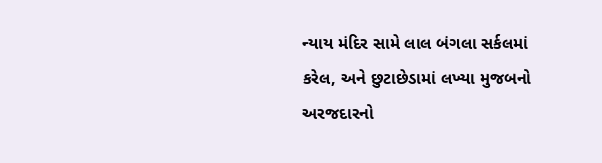ન્યાય મંદિર સામે લાલ બંગલા સર્કલમાં કરેલ, અને છુટાછેડામાં લખ્યા મુજબનો અરજદારનો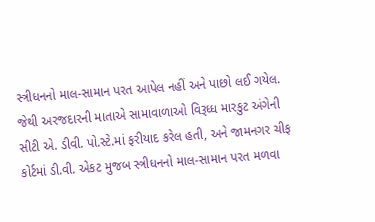સ્ત્રીધનનો માલ-સામાન પરત આપેલ નહીં અને પાછો લઈ ગયેલ.
જેથી અરજદારની માતાએ સામાવાળાઓ વિરૂધ્ધ મારકુટ અંગેની સીટી એ. ડીવી. પો.સ્ટે.માં ફરીયાદ કરેલ હતી, અને જામનગર ચીફ કોર્ટમાં ડી.વી. એકટ મુજબ સ્ત્રીધનનો માલ-સામાન પરત મળવા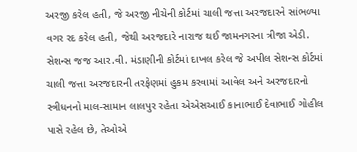અરજી કરેલ હતી, જે અરજી નીચેની કોર્ટમાં ચાલી જત્તા અરજદારને સાંભળ્યા વગર રદ કરેલ હતી, જેથી અરજદારે નારાજ થઈ જામનગરના ત્રીજા એડી. સેશન્સ જજ આર.વી. મંડાણીની કોર્ટમાં દાખલ કરેલ જે અપીલ સેશન્સ કોર્ટમાં ચાલી જત્તા અરજદારની તરફેણમાં હુકમ કરવામાં આવેલ અને અરજદારનો સ્ત્રીધનનો માલ-સામાન લાલપુર રહેતા એએસઆઈ કાનાભાઈ દેવાભાઈ ગોહીલ પાસે રહેલ છે, તેઓએ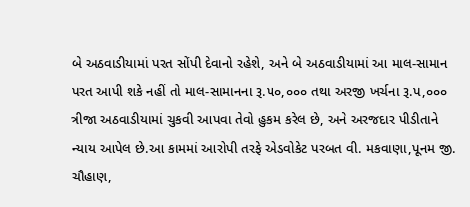બે અઠવાડીયામાં પરત સોંપી દેવાનો રહેશે, અને બે અઠવાડીયામાં આ માલ-સામાન પરત આપી શકે નહીં તો માલ-સામાનના રૂ.૫૦,૦૦૦ તથા અરજી ખર્ચના રૂ.પ,૦૦૦ ત્રીજા અઠવાડીયામાં ચુકવી આપવા તેવો હુકમ કરેલ છે, અને અરજદાર પીડીતાને ન્યાય આપેલ છે.આ કામમાં આરોપી તરફે એડવોકેટ પરબત વી. મકવાણા,પૂનમ જી. ચૌહાણ,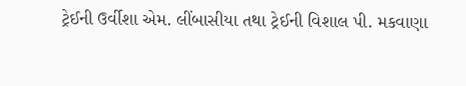ટ્રેઈની ઉર્વીશા એમ. લીંબાસીયા તથા ટ્રેઈની વિશાલ પી. મકવાણા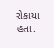રોકાયા હતા.